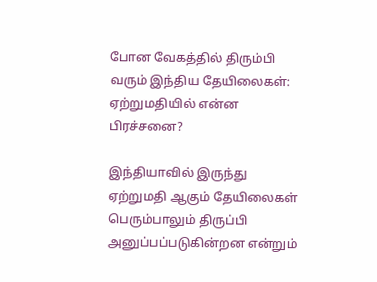போன வேகத்தில் திரும்பி வரும் இந்திய தேயிலைகள்: ஏற்றுமதியில் என்ன பிரச்சனை?

இந்தியாவில் இருந்து ஏற்றுமதி ஆகும் தேயிலைகள் பெரும்பாலும் திருப்பி அனுப்பப்படுகின்றன என்றும்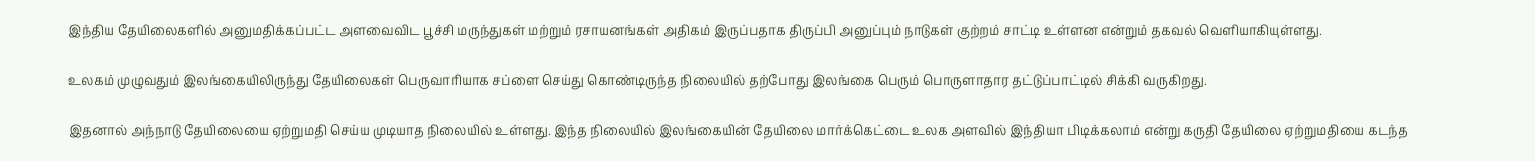இந்திய தேயிலைகளில் அனுமதிக்கப்பட்ட அளவைவிட பூச்சி மருந்துகள் மற்றும் ரசாயனங்கள் அதிகம் இருப்பதாக திருப்பி அனுப்பும் நாடுகள் குற்றம் சாட்டி உள்ளன என்றும் தகவல் வெளியாகியுள்ளது.

உலகம் முழுவதும் இலங்கையிலிருந்து தேயிலைகள் பெருவாரியாக சப்ளை செய்து கொண்டிருந்த நிலையில் தற்போது இலங்கை பெரும் பொருளாதார தட்டுப்பாட்டில் சிக்கி வருகிறது.

இதனால் அந்நாடு தேயிலையை ஏற்றுமதி செய்ய முடியாத நிலையில் உள்ளது. இந்த நிலையில் இலங்கையின் தேயிலை மார்க்கெட்டை உலக அளவில் இந்தியா பிடிக்கலாம் என்று கருதி தேயிலை ஏற்றுமதியை கடந்த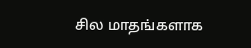சில மாதங்களாக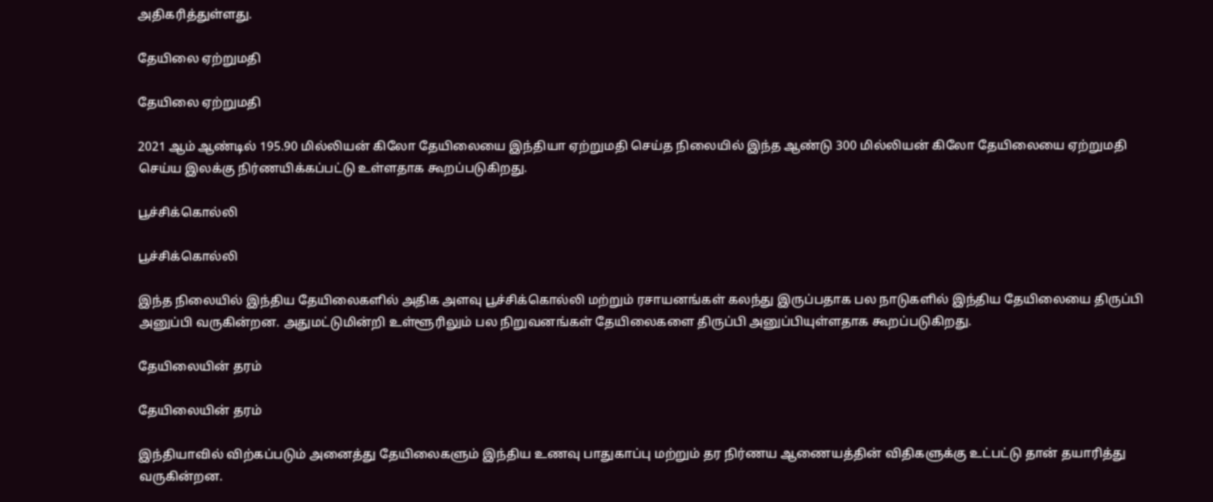அதிகரித்துள்ளது.

தேயிலை ஏற்றுமதி

தேயிலை ஏற்றுமதி

2021 ஆம் ஆண்டில் 195.90 மில்லியன் கிலோ தேயிலையை இந்தியா ஏற்றுமதி செய்த நிலையில் இந்த ஆண்டு 300 மில்லியன் கிலோ தேயிலையை ஏற்றுமதி செய்ய இலக்கு நிர்ணயிக்கப்பட்டு உள்ளதாக கூறப்படுகிறது.

பூச்சிக்கொல்லி

பூச்சிக்கொல்லி

இந்த நிலையில் இந்திய தேயிலைகளில் அதிக அளவு பூச்சிக்கொல்லி மற்றும் ரசாயனங்கள் கலந்து இருப்பதாக பல நாடுகளில் இந்திய தேயிலையை திருப்பி அனுப்பி வருகின்றன. அதுமட்டுமின்றி உள்ளூரிலும் பல நிறுவனங்கள் தேயிலைகளை திருப்பி அனுப்பியுள்ளதாக கூறப்படுகிறது.

தேயிலையின் தரம்

தேயிலையின் தரம்

இந்தியாவில் விற்கப்படும் அனைத்து தேயிலைகளும் இந்திய உணவு பாதுகாப்பு மற்றும் தர நிர்ணய ஆணையத்தின் விதிகளுக்கு உட்பட்டு தான் தயாரித்து வருகின்றன.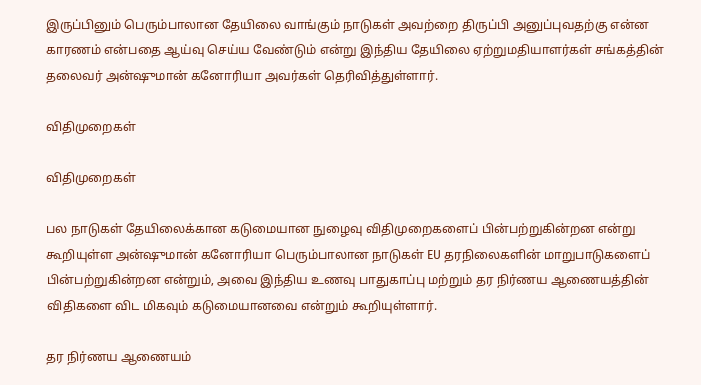இருப்பினும் பெரும்பாலான தேயிலை வாங்கும் நாடுகள் அவற்றை திருப்பி அனுப்புவதற்கு என்ன காரணம் என்பதை ஆய்வு செய்ய வேண்டும் என்று இந்திய தேயிலை ஏற்றுமதியாளர்கள் சங்கத்தின் தலைவர் அன்ஷுமான் கனோரியா அவர்கள் தெரிவித்துள்ளார்.

விதிமுறைகள்

விதிமுறைகள்

பல நாடுகள் தேயிலைக்கான கடுமையான நுழைவு விதிமுறைகளைப் பின்பற்றுகின்றன என்று கூறியுள்ள அன்ஷுமான் கனோரியா பெரும்பாலான நாடுகள் EU தரநிலைகளின் மாறுபாடுகளைப் பின்பற்றுகின்றன என்றும், அவை இந்திய உணவு பாதுகாப்பு மற்றும் தர நிர்ணய ஆணையத்தின் விதிகளை விட மிகவும் கடுமையானவை என்றும் கூறியுள்ளார்.

தர நிர்ணய ஆணையம்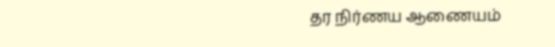தர நிர்ணய ஆணையம்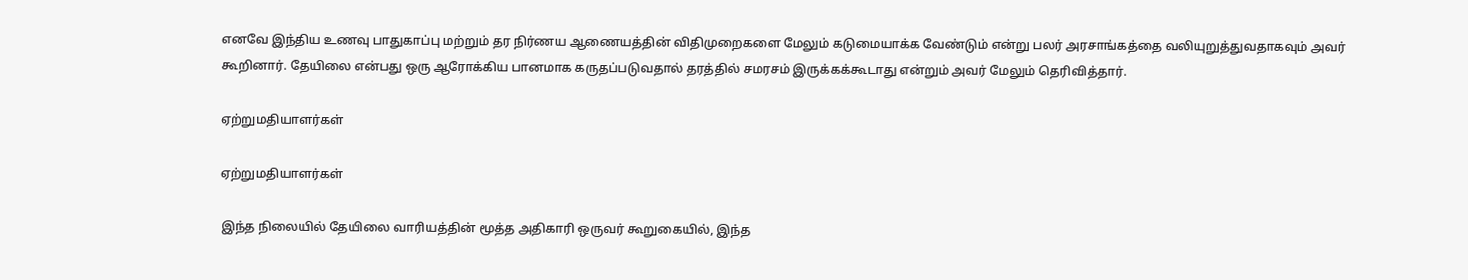எனவே இந்திய உணவு பாதுகாப்பு மற்றும் தர நிர்ணய ஆணையத்தின் விதிமுறைகளை மேலும் கடுமையாக்க வேண்டும் என்று பலர் அரசாங்கத்தை வலியுறுத்துவதாகவும் அவர் கூறினார். தேயிலை என்பது ஒரு ஆரோக்கிய பானமாக கருதப்படுவதால் தரத்தில் சமரசம் இருக்கக்கூடாது என்றும் அவர் மேலும் தெரிவித்தார்.

ஏற்றுமதியாளர்கள்

ஏற்றுமதியாளர்கள்

இந்த நிலையில் தேயிலை வாரியத்தின் மூத்த அதிகாரி ஒருவர் கூறுகையில், இந்த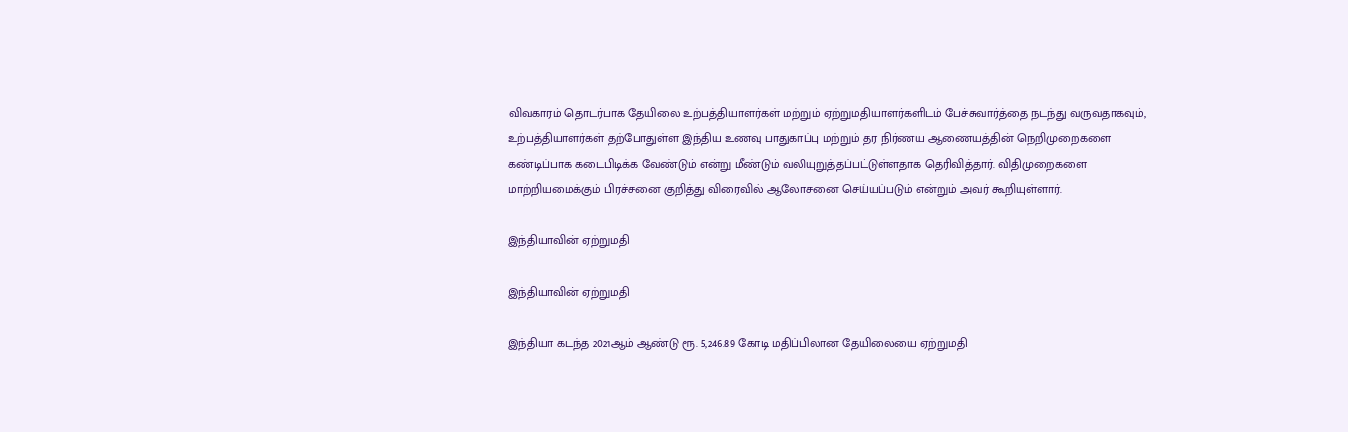விவகாரம் தொடர்பாக தேயிலை உற்பத்தியாளர்கள் மற்றும் ஏற்றுமதியாளர்களிடம் பேச்சுவார்த்தை நடந்து வருவதாகவும், உற்பத்தியாளர்கள் தற்போதுள்ள இந்திய உணவு பாதுகாப்பு மற்றும் தர நிர்ணய ஆணையத்தின் நெறிமுறைகளை கண்டிப்பாக கடைபிடிக்க வேண்டும் என்று மீண்டும் வலியுறுத்தப்பட்டுள்ளதாக தெரிவித்தார். விதிமுறைகளை மாற்றியமைக்கும் பிரச்சனை குறித்து விரைவில் ஆலோசனை செய்யப்படும் என்றும் அவர் கூறியுள்ளார்.

இந்தியாவின் ஏற்றுமதி

இந்தியாவின் ஏற்றுமதி

இந்தியா கடந்த 2021ஆம் ஆண்டு ரூ. 5,246.89 கோடி மதிப்பிலான தேயிலையை ஏற்றுமதி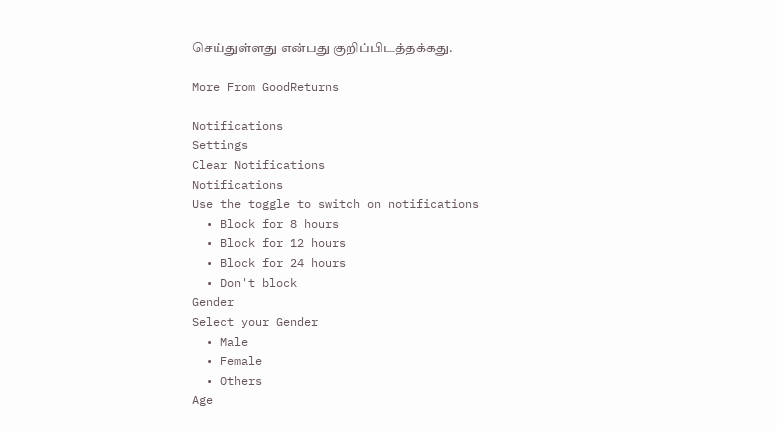செய்துள்ளது என்பது குறிப்பிடத்தக்கது.

More From GoodReturns

Notifications
Settings
Clear Notifications
Notifications
Use the toggle to switch on notifications
  • Block for 8 hours
  • Block for 12 hours
  • Block for 24 hours
  • Don't block
Gender
Select your Gender
  • Male
  • Female
  • Others
Age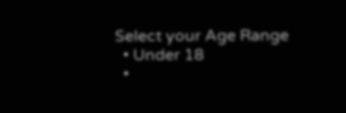Select your Age Range
  • Under 18
  •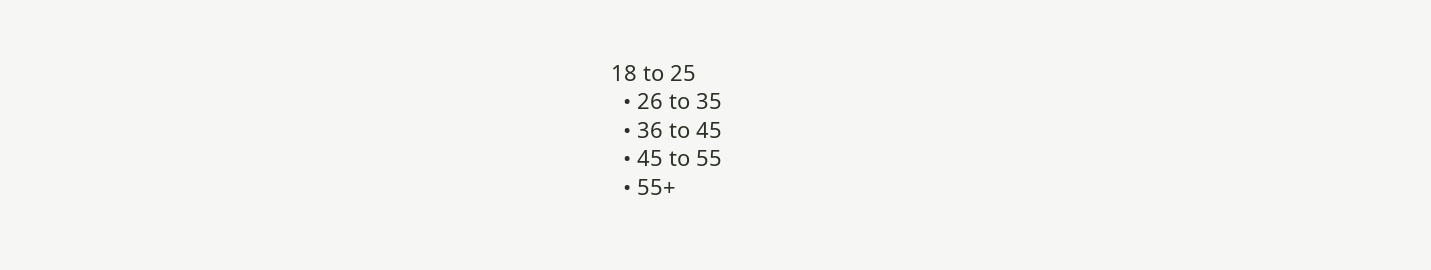18 to 25
  • 26 to 35
  • 36 to 45
  • 45 to 55
  • 55+